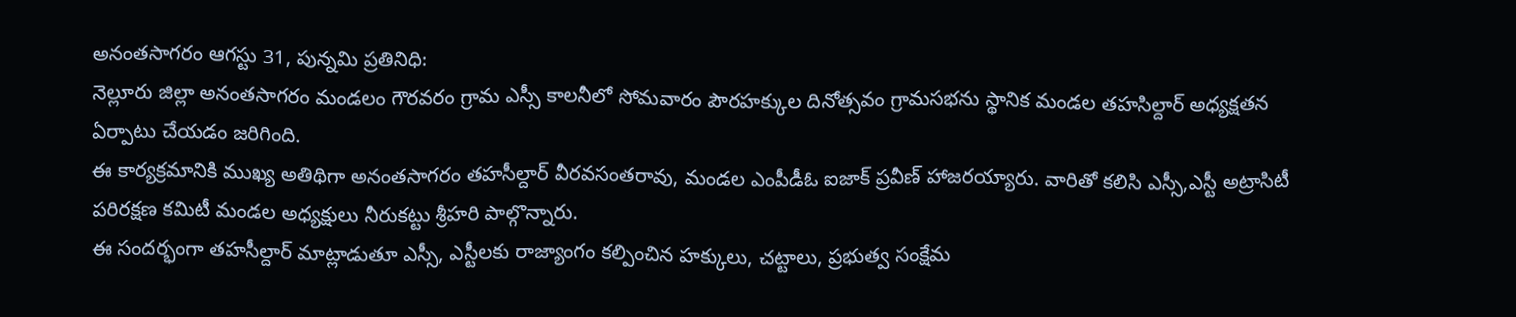అనంతసాగరం ఆగస్టు 31, పున్నమి ప్రతినిధి:
నెల్లూరు జిల్లా అనంతసాగరం మండలం గౌరవరం గ్రామ ఎస్సీ కాలనీలో సోమవారం పౌరహక్కుల దినోత్సవం గ్రామసభను స్థానిక మండల తహసిల్దార్ అధ్యక్షతన ఏర్పాటు చేయడం జరిగింది.
ఈ కార్యక్రమానికి ముఖ్య అతిథిగా అనంతసాగరం తహసీల్దార్ వీరవసంతరావు, మండల ఎంపీడీఓ ఐజాక్ ప్రవీణ్ హాజరయ్యారు. వారితో కలిసి ఎస్సీ,ఎస్టీ అట్రాసిటీ పరిరక్షణ కమిటీ మండల అధ్యక్షులు నీరుకట్టు శ్రీహరి పాల్గొన్నారు.
ఈ సందర్భంగా తహసీల్దార్ మాట్లాడుతూ ఎస్సీ, ఎస్టీలకు రాజ్యాంగం కల్పించిన హక్కులు, చట్టాలు, ప్రభుత్వ సంక్షేమ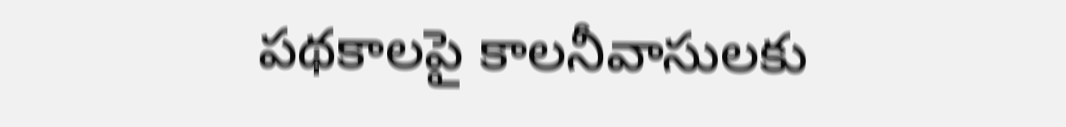పథకాలపై కాలనీవాసులకు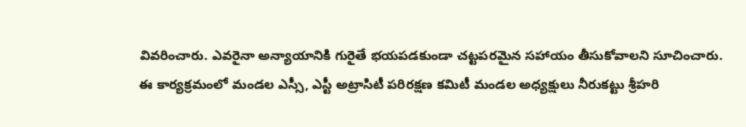వివరించారు. ఎవరైనా అన్యాయానికి గురైతే భయపడకుండా చట్టపరమైన సహాయం తీసుకోవాలని సూచించారు.
ఈ కార్యక్రమంలో మండల ఎస్సీ, ఎస్టీ అట్రాసిటీ పరిరక్షణ కమిటీ మండల అధ్యక్షులు నీరుకట్టు శ్రీహరి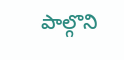పాల్గొని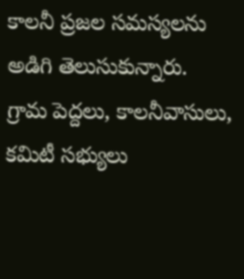కాలనీ ప్రజల సమస్యలను అడిగి తెలుసుకున్నారు.
గ్రామ పెద్దలు, కాలనీవాసులు, కమిటీ సభ్యులు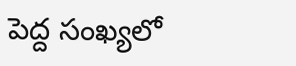పెద్ద సంఖ్యలో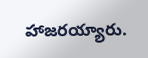హాజరయ్యారు.